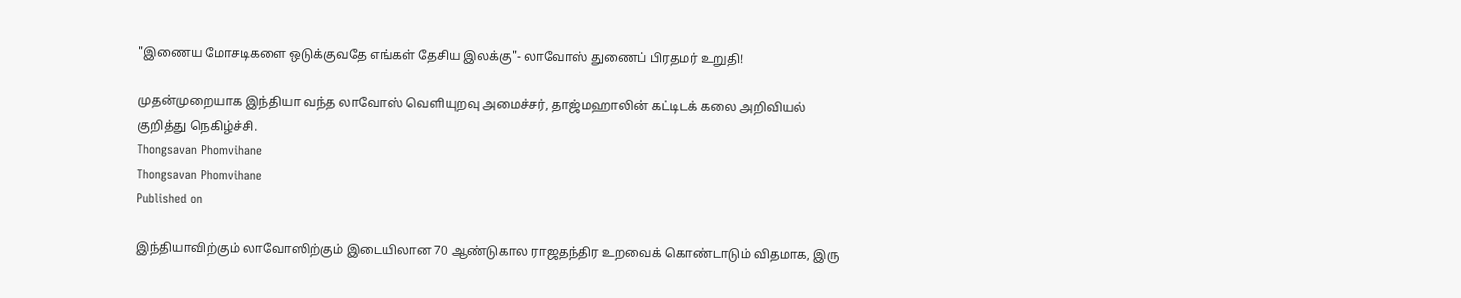"இணைய மோசடிகளை ஒடுக்குவதே எங்கள் தேசிய இலக்கு"- லாவோஸ் துணைப் பிரதமர் உறுதி!

முதன்முறையாக இந்தியா வந்த லாவோஸ் வெளியுறவு அமைச்சர், தாஜ்மஹாலின் கட்டிடக் கலை அறிவியல் குறித்து நெகிழ்ச்சி.
Thongsavan Phomvihane
Thongsavan Phomvihane
Published on

இந்தியாவிற்கும் லாவோஸிற்கும் இடையிலான 70 ஆண்டுகால ராஜதந்திர உறவைக் கொண்டாடும் விதமாக, இரு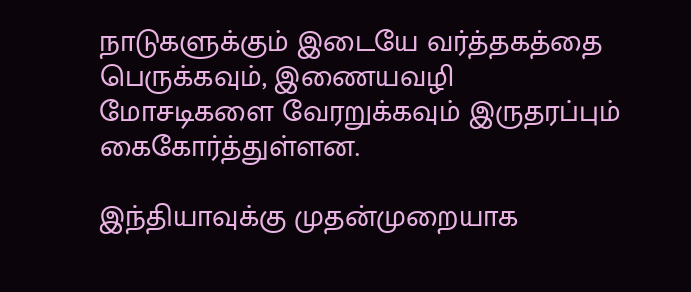நாடுகளுக்கும் இடையே வர்த்தகத்தை பெருக்கவும், இணையவழி மோசடிகளை வேரறுக்கவும் இருதரப்பும் கைகோர்த்துள்ளன.

இந்தியாவுக்கு முதன்முறையாக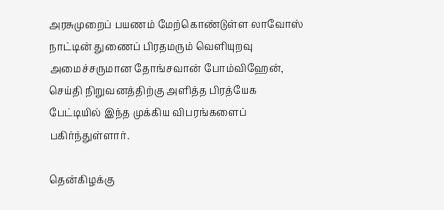அரசுமுறைப் பயணம் மேற்கொண்டுள்ள லாவோஸ் நாட்டின் துணைப் பிரதமரும் வெளியுறவு அமைச்சருமான தோங்சவான் போம்விஹேன், செய்தி நிறுவனத்திற்கு அளித்த பிரத்யேக பேட்டியில் இந்த முக்கிய விபரங்களைப் பகிர்ந்துள்ளார்.

தென்கிழக்கு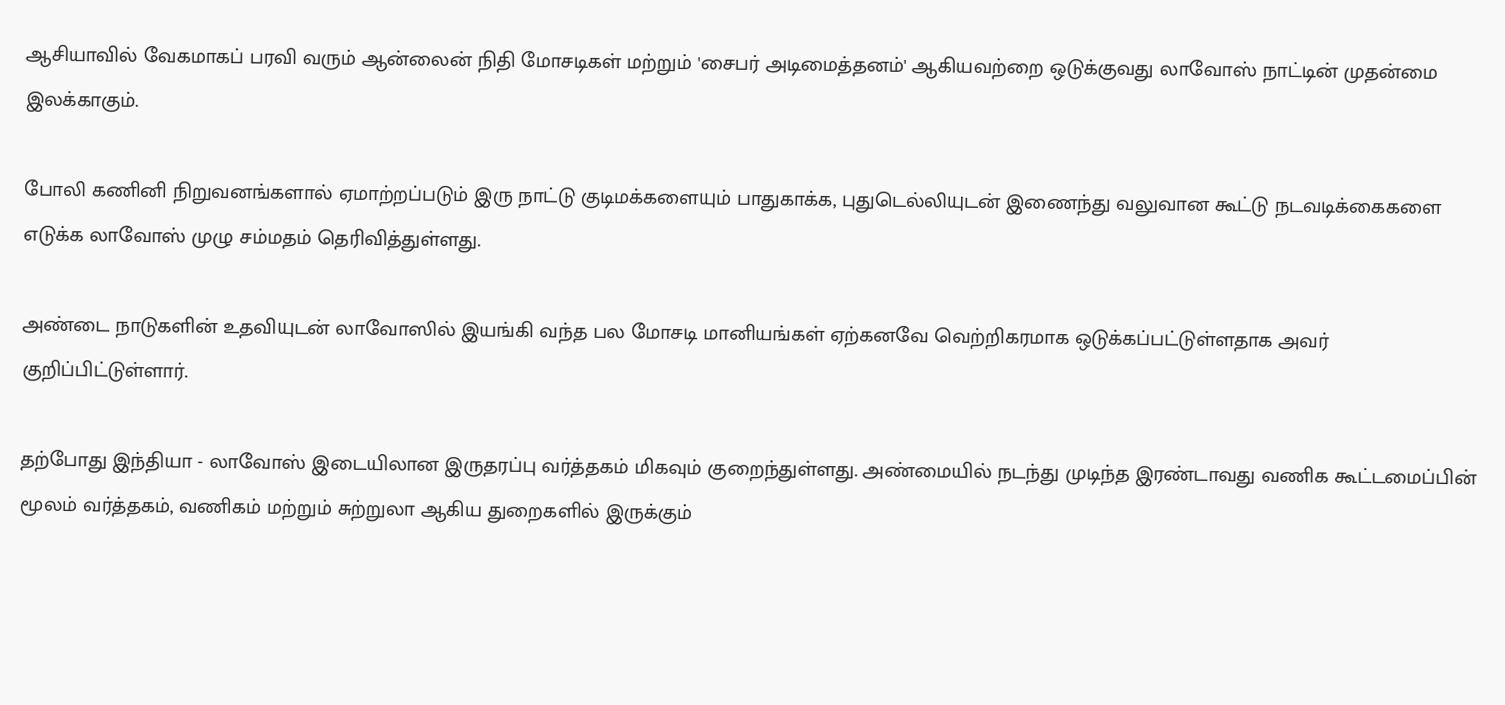ஆசியாவில் வேகமாகப் பரவி வரும் ஆன்லைன் நிதி மோசடிகள் மற்றும் 'சைபர் அடிமைத்தனம்' ஆகியவற்றை ஒடுக்குவது லாவோஸ் நாட்டின் முதன்மை இலக்காகும்.

போலி கணினி நிறுவனங்களால் ஏமாற்றப்படும் இரு நாட்டு குடிமக்களையும் பாதுகாக்க, புதுடெல்லியுடன் இணைந்து வலுவான கூட்டு நடவடிக்கைகளை எடுக்க லாவோஸ் முழு சம்மதம் தெரிவித்துள்ளது.

அண்டை நாடுகளின் உதவியுடன் லாவோஸில் இயங்கி வந்த பல மோசடி மானியங்கள் ஏற்கனவே வெற்றிகரமாக ஒடுக்கப்பட்டுள்ளதாக அவர் குறிப்பிட்டுள்ளார்.

தற்போது இந்தியா - லாவோஸ் இடையிலான இருதரப்பு வர்த்தகம் மிகவும் குறைந்துள்ளது. அண்மையில் நடந்து முடிந்த இரண்டாவது வணிக கூட்டமைப்பின் மூலம் வர்த்தகம், வணிகம் மற்றும் சுற்றுலா ஆகிய துறைகளில் இருக்கும்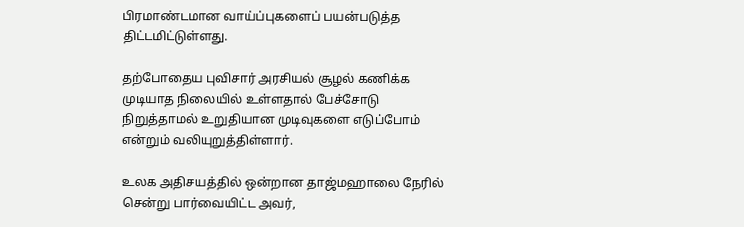பிரமாண்டமான வாய்ப்புகளைப் பயன்படுத்த திட்டமிட்டுள்ளது.

தற்போதைய புவிசார் அரசியல் சூழல் கணிக்க முடியாத நிலையில் உள்ளதால் பேச்சோடு நிறுத்தாமல் உறுதியான முடிவுகளை எடுப்போம் என்றும் வலியுறுத்திள்ளார்.

உலக அதிசயத்தில் ஒன்றான தாஜ்மஹாலை நேரில் சென்று பார்வையிட்ட அவர்,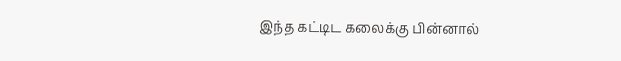இந்த கட்டிட கலைக்கு பின்னால்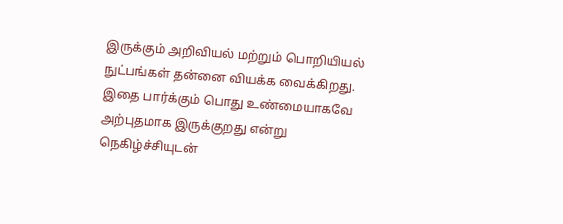இருக்கும் அறிவியல் மற்றும் பொறியியல் நுட்பங்கள் தன்னை வியக்க வைக்கிறது. இதை பார்க்கும் பொது உண்மையாகவே அற்புதமாக இருக்குறது என்று நெகிழ்ச்சியுடன்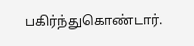பகிர்ந்துகொண்டார்.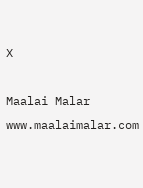X

Maalai Malar
www.maalaimalar.com